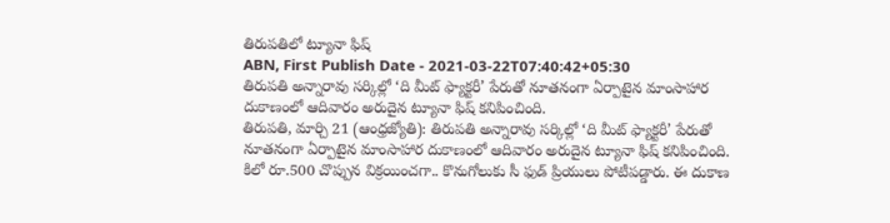తిరుపతిలో ట్యూనా ఫిష్
ABN, First Publish Date - 2021-03-22T07:40:42+05:30
తిరుపతి అన్నారావు సర్కిల్లో ‘ది మీట్ ఫ్యాక్టరీ’ పేరుతో నూతనంగా ఏర్పాటైన మాంసాహార దుకాణంలో ఆదివారం అరుదైన ట్యూనా ఫిష్ కనిపించింది.
తిరుపతి, మార్చి 21 (ఆంధ్రజ్యోతి): తిరుపతి అన్నారావు సర్కిల్లో ‘ది మీట్ ఫ్యాక్టరీ’ పేరుతో నూతనంగా ఏర్పాటైన మాంసాహార దుకాణంలో ఆదివారం అరుదైన ట్యూనా ఫిష్ కనిపించింది. కిలో రూ.500 చొప్పున విక్రయించగా.. కొనుగోలుకు సీ ఫుడ్ ప్రియులు పోటీపడ్డారు. ఈ దుకాణ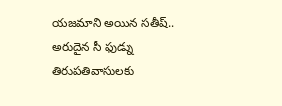యజమాని అయిన సతీష్.. అరుదైన సీ ఫుడ్ను తిరుపతివాసులకు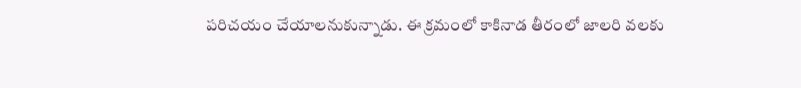పరిచయం చేయాలనుకున్నాడు. ఈ క్రమంలో కాకినాడ తీరంలో జాలరి వలకు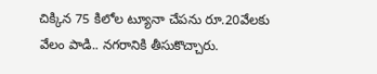చిక్కిన 75 కిలోల ట్యూనా చేపను రూ.20వేలకు వేలం పాడి.. నగరానికి తీసుకొచ్చారు.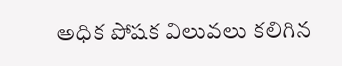అధిక పోషక విలువలు కలిగిన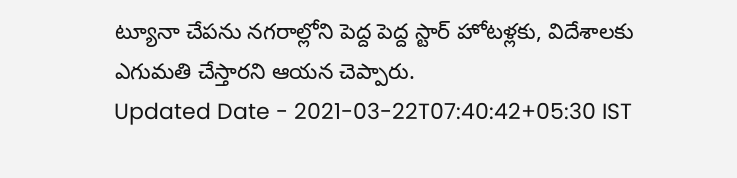ట్యూనా చేపను నగరాల్లోని పెద్ద పెద్ద స్టార్ హోటళ్లకు, విదేశాలకు ఎగుమతి చేస్తారని ఆయన చెప్పారు.
Updated Date - 2021-03-22T07:40:42+05:30 IST